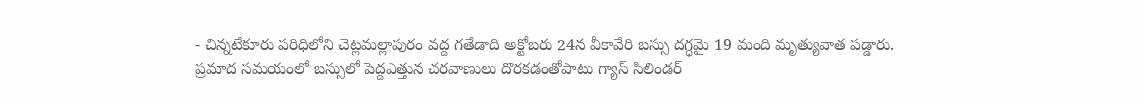- చిన్నటేకూరు పరిధిలోని చెట్లమల్లాపురం వద్ద గతేడాది అక్టోబరు 24న వీకావేరి బస్సు దగ్ధమై 19 మంది మృత్యువాత పడ్డారు. ప్రమాద సమయంలో బస్సులో పెద్దఎత్తున చరవాణులు దొరకడంతోపాటు గ్యాస్ సిలిండర్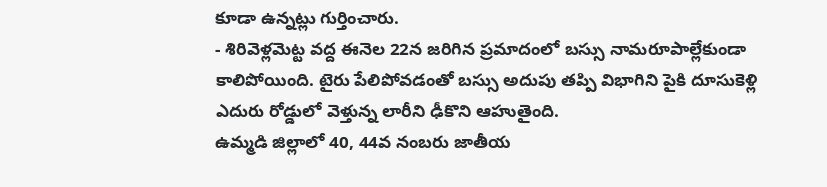కూడా ఉన్నట్లు గుర్తించారు.
- శిరివెళ్లమెట్ట వద్ద ఈనెల 22న జరిగిన ప్రమాదంలో బస్సు నామరూపాల్లేకుండా కాలిపోయింది. టైరు పేలిపోవడంతో బస్సు అదుపు తప్పి విభాగిని పైకి దూసుకెళ్లి ఎదురు రోడ్డులో వెళ్తున్న లారీని ఢీకొని ఆహుతైంది.
ఉమ్మడి జిల్లాలో 40, 44వ నంబరు జాతీయ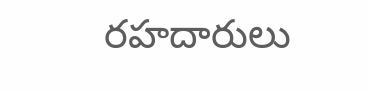రహదారులు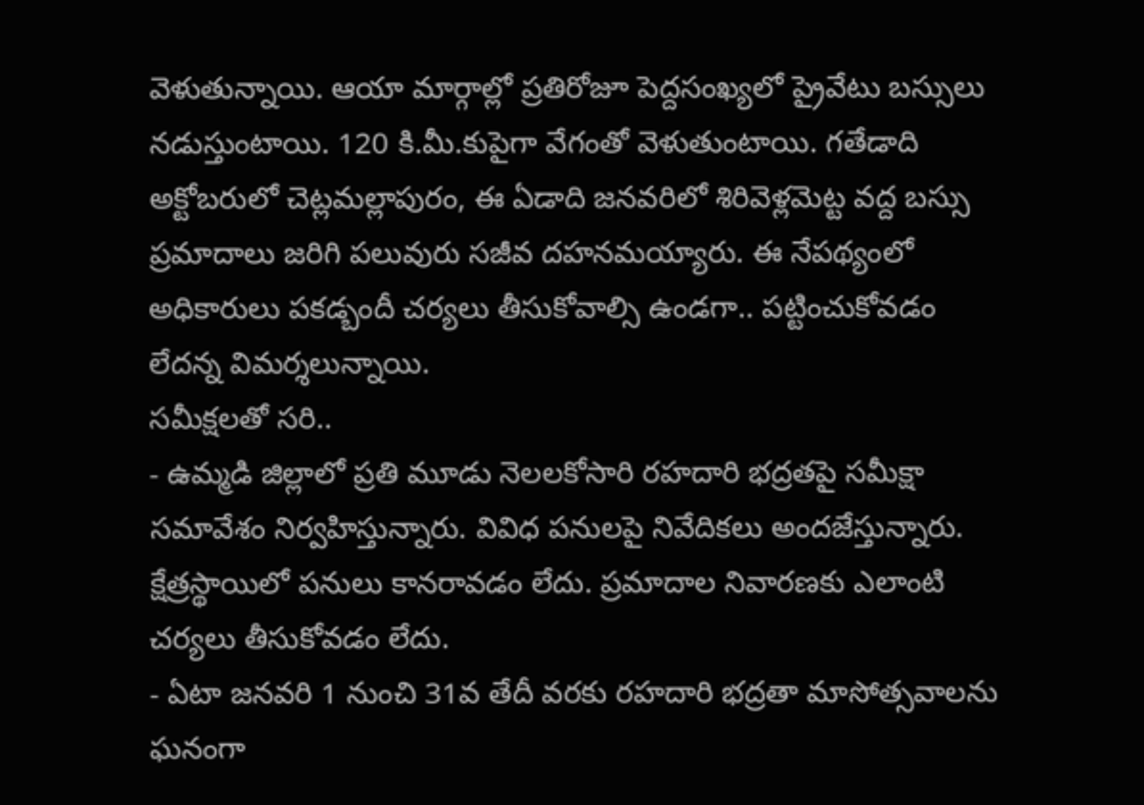వెళుతున్నాయి. ఆయా మార్గాల్లో ప్రతిరోజూ పెద్దసంఖ్యలో ప్రైవేటు బస్సులు నడుస్తుంటాయి. 120 కి.మీ.కుపైగా వేగంతో వెళుతుంటాయి. గతేడాది అక్టోబరులో చెట్లమల్లాపురం, ఈ ఏడాది జనవరిలో శిరివెళ్లమెట్ట వద్ద బస్సు ప్రమాదాలు జరిగి పలువురు సజీవ దహనమయ్యారు. ఈ నేపథ్యంలో అధికారులు పకడ్బందీ చర్యలు తీసుకోవాల్సి ఉండగా.. పట్టించుకోవడం లేదన్న విమర్శలున్నాయి.
సమీక్షలతో సరి..
- ఉమ్మడి జిల్లాలో ప్రతి మూడు నెలలకోసారి రహదారి భద్రతపై సమీక్షా సమావేశం నిర్వహిస్తున్నారు. వివిధ పనులపై నివేదికలు అందజేస్తున్నారు. క్షేత్రస్థాయిలో పనులు కానరావడం లేదు. ప్రమాదాల నివారణకు ఎలాంటి చర్యలు తీసుకోవడం లేదు.
- ఏటా జనవరి 1 నుంచి 31వ తేదీ వరకు రహదారి భద్రతా మాసోత్సవాలను ఘనంగా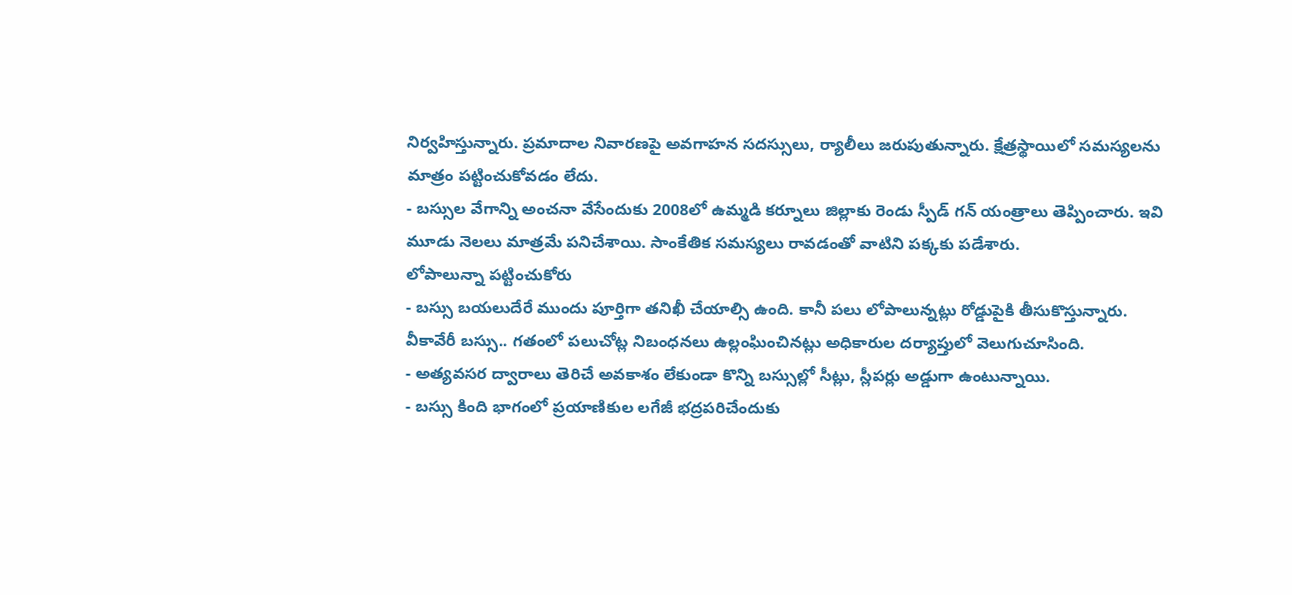నిర్వహిస్తున్నారు. ప్రమాదాల నివారణపై అవగాహన సదస్సులు, ర్యాలీలు జరుపుతున్నారు. క్షేత్రస్థాయిలో సమస్యలను మాత్రం పట్టించుకోవడం లేదు.
- బస్సుల వేగాన్ని అంచనా వేసేందుకు 2008లో ఉమ్మడి కర్నూలు జిల్లాకు రెండు స్పీడ్ గన్ యంత్రాలు తెప్పించారు. ఇవి మూడు నెలలు మాత్రమే పనిచేశాయి. సాంకేతిక సమస్యలు రావడంతో వాటిని పక్కకు పడేశారు.
లోపాలున్నా పట్టించుకోరు
- బస్సు బయలుదేరే ముందు పూర్తిగా తనిఖీ చేయాల్సి ఉంది. కానీ పలు లోపాలున్నట్లు రోడ్డుపైకి తీసుకొస్తున్నారు. వీకావేరీ బస్సు.. గతంలో పలుచోట్ల నిబంధనలు ఉల్లంఘించినట్లు అధికారుల దర్యాప్తులో వెలుగుచూసింది.
- అత్యవసర ద్వారాలు తెరిచే అవకాశం లేకుండా కొన్ని బస్సుల్లో సీట్లు, స్లీపర్లు అడ్డుగా ఉంటున్నాయి.
- బస్సు కింది భాగంలో ప్రయాణికుల లగేజీ భద్రపరిచేందుకు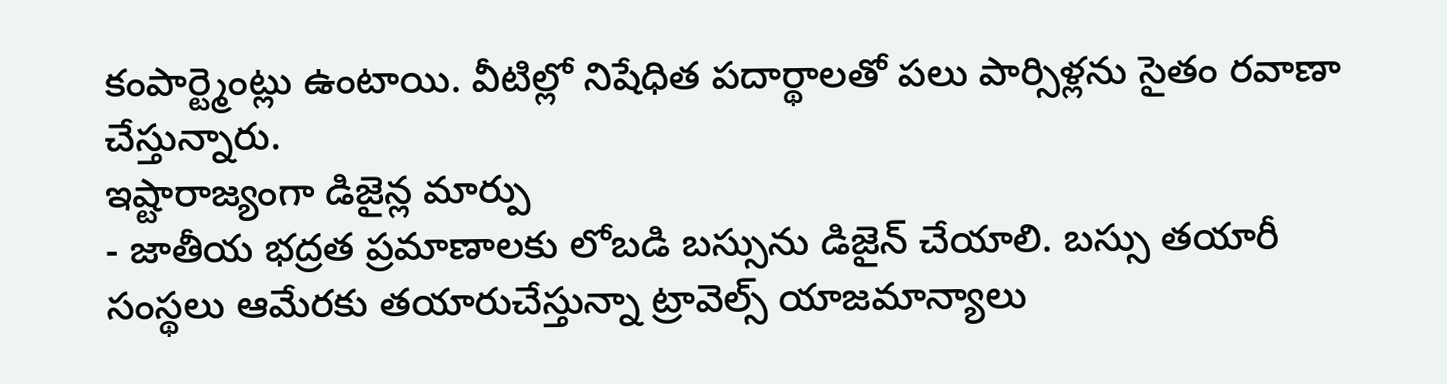కంపార్ట్మెంట్లు ఉంటాయి. వీటిల్లో నిషేధిత పదార్థాలతో పలు పార్సిళ్లను సైతం రవాణా చేస్తున్నారు.
ఇష్టారాజ్యంగా డిజైన్ల మార్పు
- జాతీయ భద్రత ప్రమాణాలకు లోబడి బస్సును డిజైన్ చేయాలి. బస్సు తయారీ సంస్థలు ఆమేరకు తయారుచేస్తున్నా ట్రావెల్స్ యాజమాన్యాలు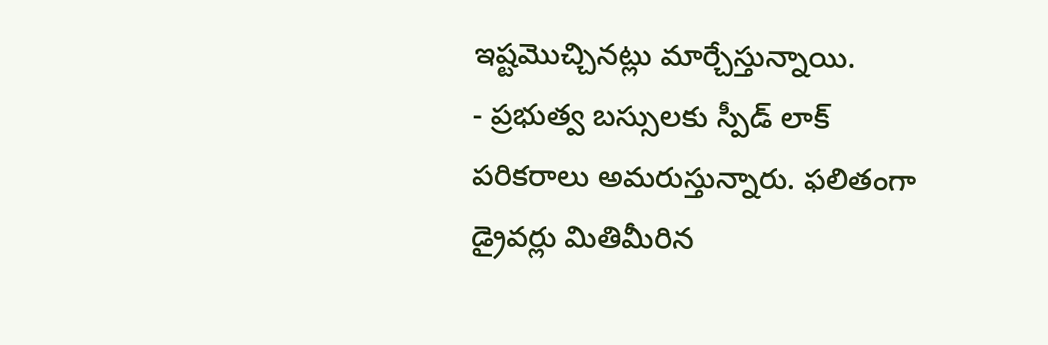ఇష్టమొచ్చినట్లు మార్చేస్తున్నాయి.
- ప్రభుత్వ బస్సులకు స్పీడ్ లాక్ పరికరాలు అమరుస్తున్నారు. ఫలితంగా డ్రైవర్లు మితిమీరిన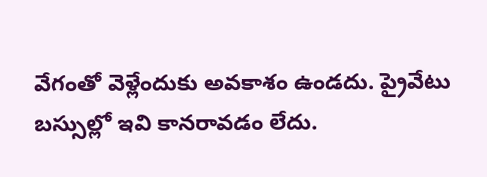వేగంతో వెళ్లేందుకు అవకాశం ఉండదు. ప్రైవేటు బస్సుల్లో ఇవి కానరావడం లేదు.